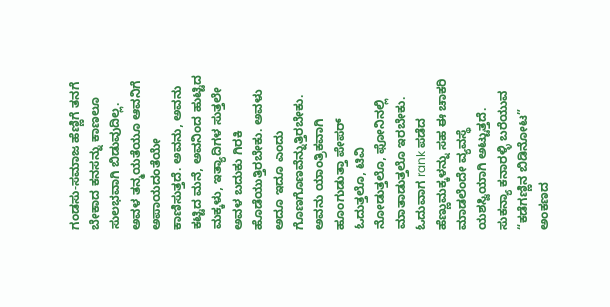ಗಂಡಸು-ಸಮಾಜ ಹೆಣ್ಣಿಗೆ ತನಗೆ ಬೇಕಾದ ಕನಸನ್ನು ಕಾಣಲೂ ಸುಲಭವಾಗಿ ಬಿಡುವುದಿಲ್ಲ. ಅವಳ ತನ್ಮಯತೆಯೂ ಆವನಿಗೆ ಅಪಾಯದಂತೆಯೇ ಕಾಣಿಸುತ್ತದೆ. ಅವನು, ಅವನು ಕಟ್ಟಿದ ಮನೆ, ಅವನಿಂದ ಹುಟ್ಟಿದ ಮಕ್ಕಳು, ಇತ್ಯಾದಿಗಳ ಸುತ್ತಲೇ ಅವಳ ಬದುಕು ಗಿರಕಿ ಹೊಡೆಯುತ್ತಿರಬೇಕು. ಅವಳು ಅದೂ ಇದೂ ಎಂದು ಗೊಣಗೊಣವೆನ್ನುತ್ತಿರಬೇಕು. ಅವನು ಯಾಂತ್ರಿಕವಾಗಿ ಹೂಂಗುಡುತ್ತಾ ಪೇಪರ್ ಓದುತ್ತಲೊ, ಟಿವಿ ನೋಡುತ್ತಲೊ, ಫೋನಿನಲ್ಲಿ ಮಾತಾಡುತ್ತಲೊ ಇರಬೇಕು. ಓದುವಾಗ rank ಪಡೆದ ಹೆಣ್ಣುಮಕ್ಕಳನ್ನು ಸಹ ಈ ಚಾಕರಿ ಮಾಡಲೆಂದೇ ವ್ಯವಸ್ಥೆ ಯಶಸ್ವಿಯಾಗಿ ಅಟ್ಟುತ್ತದೆ.
ಸುಕನ್ಯಾ ಕನಾರಳ್ಳಿ ಬರೆಯುವ “ಕಡೆಗಣ್ಣಿನ ಬಿಡಿನೋಟ” ಅಂಕಣದ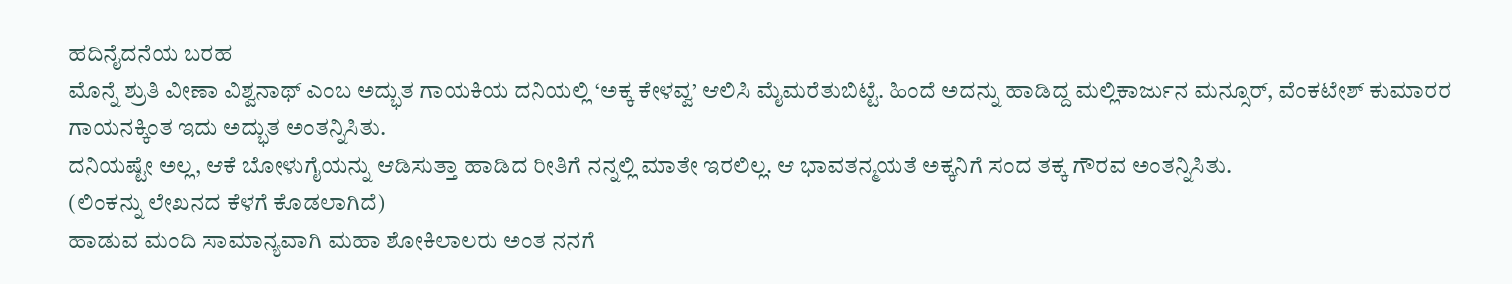ಹದಿನೈದನೆಯ ಬರಹ
ಮೊನ್ನೆ ಶ್ರುತಿ ವೀಣಾ ವಿಶ್ವನಾಥ್ ಎಂಬ ಅದ್ಭುತ ಗಾಯಕಿಯ ದನಿಯಲ್ಲಿ ‘ಅಕ್ಕ ಕೇಳವ್ವ’ ಆಲಿಸಿ ಮೈಮರೆತುಬಿಟ್ಟೆ. ಹಿಂದೆ ಅದನ್ನು ಹಾಡಿದ್ದ ಮಲ್ಲಿಕಾರ್ಜುನ ಮನ್ಸೂರ್, ವೆಂಕಟೇಶ್ ಕುಮಾರರ ಗಾಯನಕ್ಕಿಂತ ಇದು ಅದ್ಭುತ ಅಂತನ್ನಿಸಿತು.
ದನಿಯಷ್ಟೇ ಅಲ್ಲ, ಆಕೆ ಬೋಳುಗೈಯನ್ನು ಆಡಿಸುತ್ತಾ ಹಾಡಿದ ರೀತಿಗೆ ನನ್ನಲ್ಲಿ ಮಾತೇ ಇರಲಿಲ್ಲ. ಆ ಭಾವತನ್ಮಯತೆ ಅಕ್ಕನಿಗೆ ಸಂದ ತಕ್ಕ ಗೌರವ ಅಂತನ್ನಿಸಿತು.
(ಲಿಂಕನ್ನು ಲೇಖನದ ಕೆಳಗೆ ಕೊಡಲಾಗಿದೆ)
ಹಾಡುವ ಮಂದಿ ಸಾಮಾನ್ಯವಾಗಿ ಮಹಾ ಶೋಕಿಲಾಲರು ಅಂತ ನನಗೆ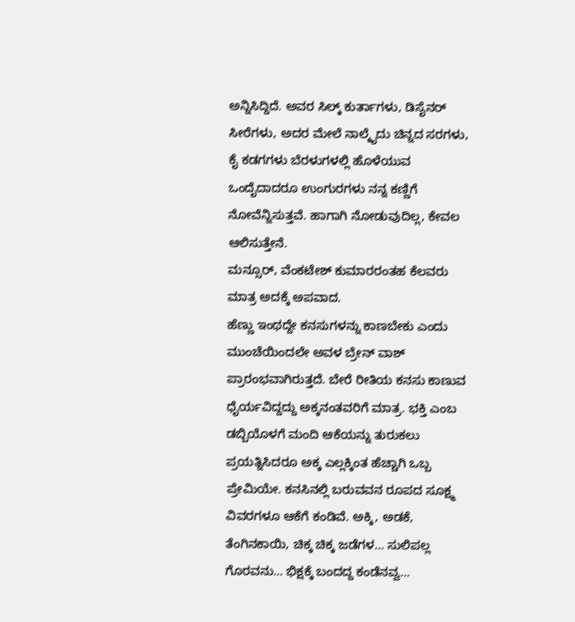ಅನ್ನಿಸಿದ್ದಿದೆ. ಅವರ ಸಿಲ್ಕ್ ಕುರ್ತಾಗಳು, ಡಿಸೈನರ್ ಸೀರೆಗಳು, ಅದರ ಮೇಲೆ ನಾಲ್ಕೈದು ಚಿನ್ನದ ಸರಗಳು, ಕೈ ಕಡಗಗಳು ಬೆರಳುಗಳಲ್ಲಿ ಹೊಳೆಯುವ ಒಂದೈದಾದರೂ ಉಂಗುರಗಳು ನನ್ನ ಕಣ್ಣಿಗೆ ನೋವೆನ್ನಿಸುತ್ತವೆ. ಹಾಗಾಗಿ ನೋಡುವುದಿಲ್ಲ, ಕೇವಲ ಆಲಿಸುತ್ತೇನೆ.
ಮನ್ಸೂರ್, ವೆಂಕಟೇಶ್ ಕುಮಾರರಂತಹ ಕೆಲವರು ಮಾತ್ರ ಅದಕ್ಕೆ ಅಪವಾದ.
ಹೆಣ್ಣು ಇಂಥದ್ದೇ ಕನಸುಗಳನ್ನು ಕಾಣಬೇಕು ಎಂದು ಮುಂಚೆಯಿಂದಲೇ ಅವಳ ಬ್ರೇನ್ ವಾಶ್ ಪ್ರಾರಂಭವಾಗಿರುತ್ತದೆ. ಬೇರೆ ರೀತಿಯ ಕನಸು ಕಾಣುವ ಧೈರ್ಯವಿದ್ದದ್ದು ಅಕ್ಕನಂತವರಿಗೆ ಮಾತ್ರ. ಭಕ್ತಿ ಎಂಬ ಡಬ್ಬಿಯೊಳಗೆ ಮಂದಿ ಆಕೆಯನ್ನು ತುರುಕಲು ಪ್ರಯತ್ನಿಸಿದರೂ ಅಕ್ಕ ಎಲ್ಲಕ್ಕಿಂತ ಹೆಚ್ಚಾಗಿ ಒಬ್ಬ ಪ್ರೇಮಿಯೇ. ಕನಸಿನಲ್ಲಿ ಬರುವವನ ರೂಪದ ಸೂಕ್ಷ್ಮ ವಿವರಗಳೂ ಆಕೆಗೆ ಕಂಡಿವೆ. ಅಕ್ಕಿ, ಅಡಕೆ, ತೆಂಗಿನಕಾಯಿ, ಚಿಕ್ಕ ಚಿಕ್ಕ ಜಡೆಗಳ… ಸುಲಿಪಲ್ಲ ಗೊರವನು… ಭಿಕ್ಷಕ್ಕೆ ಬಂದದ್ದ ಕಂಡೆನವ್ವ…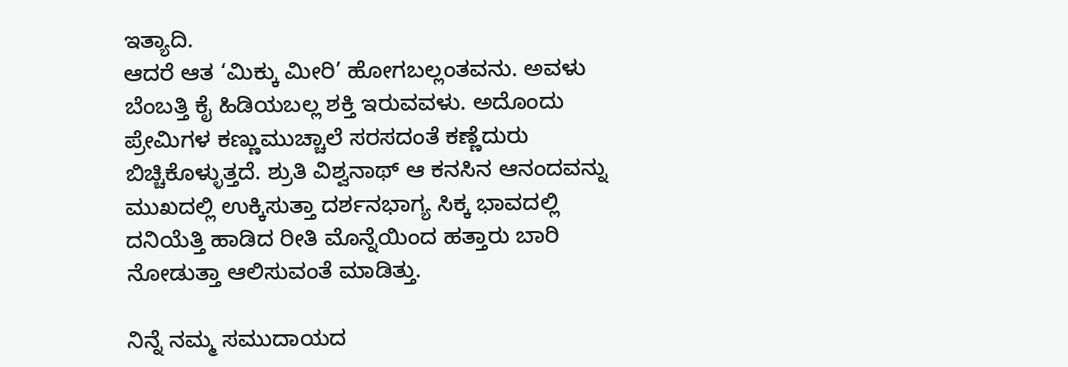ಇತ್ಯಾದಿ.
ಆದರೆ ಆತ ‘ಮಿಕ್ಕು ಮೀರಿ’ ಹೋಗಬಲ್ಲಂತವನು. ಅವಳು ಬೆಂಬತ್ತಿ ಕೈ ಹಿಡಿಯಬಲ್ಲ ಶಕ್ತಿ ಇರುವವಳು. ಅದೊಂದು ಪ್ರೇಮಿಗಳ ಕಣ್ಣುಮುಚ್ಚಾಲೆ ಸರಸದಂತೆ ಕಣ್ಣೆದುರು ಬಿಚ್ಚಿಕೊಳ್ಳುತ್ತದೆ. ಶ್ರುತಿ ವಿಶ್ವನಾಥ್ ಆ ಕನಸಿನ ಆನಂದವನ್ನು ಮುಖದಲ್ಲಿ ಉಕ್ಕಿಸುತ್ತಾ ದರ್ಶನಭಾಗ್ಯ ಸಿಕ್ಕ ಭಾವದಲ್ಲಿ ದನಿಯೆತ್ತಿ ಹಾಡಿದ ರೀತಿ ಮೊನ್ನೆಯಿಂದ ಹತ್ತಾರು ಬಾರಿ ನೋಡುತ್ತಾ ಆಲಿಸುವಂತೆ ಮಾಡಿತ್ತು.

ನಿನ್ನೆ ನಮ್ಮ ಸಮುದಾಯದ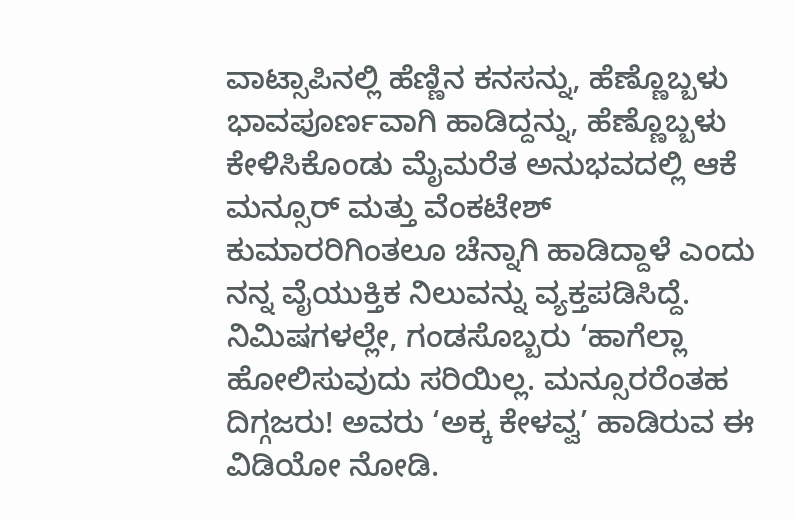ವಾಟ್ಸಾಪಿನಲ್ಲಿ ಹೆಣ್ಣಿನ ಕನಸನ್ನು, ಹೆಣ್ಣೊಬ್ಬಳು ಭಾವಪೂರ್ಣವಾಗಿ ಹಾಡಿದ್ದನ್ನು, ಹೆಣ್ಣೊಬ್ಬಳು ಕೇಳಿಸಿಕೊಂಡು ಮೈಮರೆತ ಅನುಭವದಲ್ಲಿ ಆಕೆ ಮನ್ಸೂರ್ ಮತ್ತು ವೆಂಕಟೇಶ್ ಕುಮಾರರಿಗಿಂತಲೂ ಚೆನ್ನಾಗಿ ಹಾಡಿದ್ದಾಳೆ ಎಂದು ನನ್ನ ವೈಯುಕ್ತಿಕ ನಿಲುವನ್ನು ವ್ಯಕ್ತಪಡಿಸಿದ್ದೆ.
ನಿಮಿಷಗಳಲ್ಲೇ, ಗಂಡಸೊಬ್ಬರು ‘ಹಾಗೆಲ್ಲಾ ಹೋಲಿಸುವುದು ಸರಿಯಿಲ್ಲ. ಮನ್ಸೂರರೆಂತಹ ದಿಗ್ಗಜರು! ಅವರು ‘ಅಕ್ಕ ಕೇಳವ್ವ’ ಹಾಡಿರುವ ಈ ವಿಡಿಯೋ ನೋಡಿ.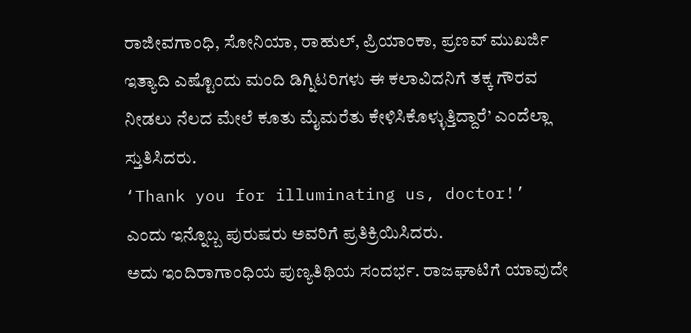ರಾಜೀವಗಾಂಧಿ, ಸೋನಿಯಾ, ರಾಹುಲ್, ಪ್ರಿಯಾಂಕಾ, ಪ್ರಣವ್ ಮುಖರ್ಜಿ ಇತ್ಯಾದಿ ಎಷ್ಟೊಂದು ಮಂದಿ ಡಿಗ್ನಿಟರಿಗಳು ಈ ಕಲಾವಿದನಿಗೆ ತಕ್ಕ ಗೌರವ ನೀಡಲು ನೆಲದ ಮೇಲೆ ಕೂತು ಮೈಮರೆತು ಕೇಳಿಸಿಕೊಳ್ಳುತ್ತಿದ್ದಾರೆ’ ಎಂದೆಲ್ಲಾ ಸ್ತುತಿಸಿದರು.
‘Thank you for illuminating us, doctor!’ ಎಂದು ಇನ್ನೊಬ್ಬ ಪುರುಷರು ಅವರಿಗೆ ಪ್ರತಿಕ್ರಿಯಿಸಿದರು.
ಅದು ಇಂದಿರಾಗಾಂಧಿಯ ಪುಣ್ಯತಿಥಿಯ ಸಂದರ್ಭ. ರಾಜಘಾಟಿಗೆ ಯಾವುದೇ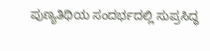ಪುಣ್ಯತಿಥಿಯ ಸಂದರ್ಭದಲ್ಲಿ ಸುಪ್ರಸಿದ್ಧ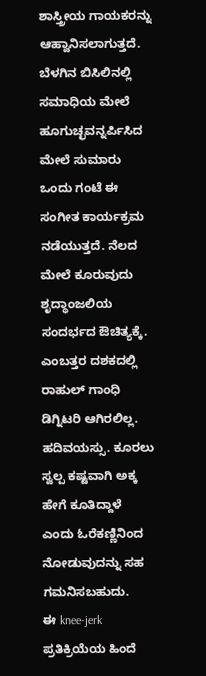ಶಾಸ್ತ್ರೀಯ ಗಾಯಕರನ್ನು ಆಹ್ವಾನಿಸಲಾಗುತ್ತದೆ. ಬೆಳಗಿನ ಬಿಸಿಲಿನಲ್ಲಿ ಸಮಾಧಿಯ ಮೇಲೆ ಹೂಗುಚ್ಛವನ್ನರ್ಪಿಸಿದ ಮೇಲೆ ಸುಮಾರು ಒಂದು ಗಂಟೆ ಈ ಸಂಗೀತ ಕಾರ್ಯಕ್ರಮ ನಡೆಯುತ್ತದೆ. ನೆಲದ ಮೇಲೆ ಕೂರುವುದು ಶೃದ್ಧಾಂಜಲಿಯ ಸಂದರ್ಭದ ಔಚಿತ್ಯಕ್ಕೆ.
ಎಂಬತ್ತರ ದಶಕದಲ್ಲಿ ರಾಹುಲ್ ಗಾಂಧಿ ಡಿಗ್ನಿಟರಿ ಆಗಿರಲಿಲ್ಲ. ಹದಿವಯಸ್ಸು. ಕೂರಲು ಸ್ವಲ್ಪ ಕಷ್ಟವಾಗಿ ಅಕ್ಕ ಹೇಗೆ ಕೂತಿದ್ದಾಳೆ ಎಂದು ಓರೆಕಣ್ಣಿನಿಂದ ನೋಡುವುದನ್ನು ಸಹ ಗಮನಿಸಬಹುದು.
ಈ knee-jerk ಪ್ರತಿಕ್ರಿಯೆಯ ಹಿಂದೆ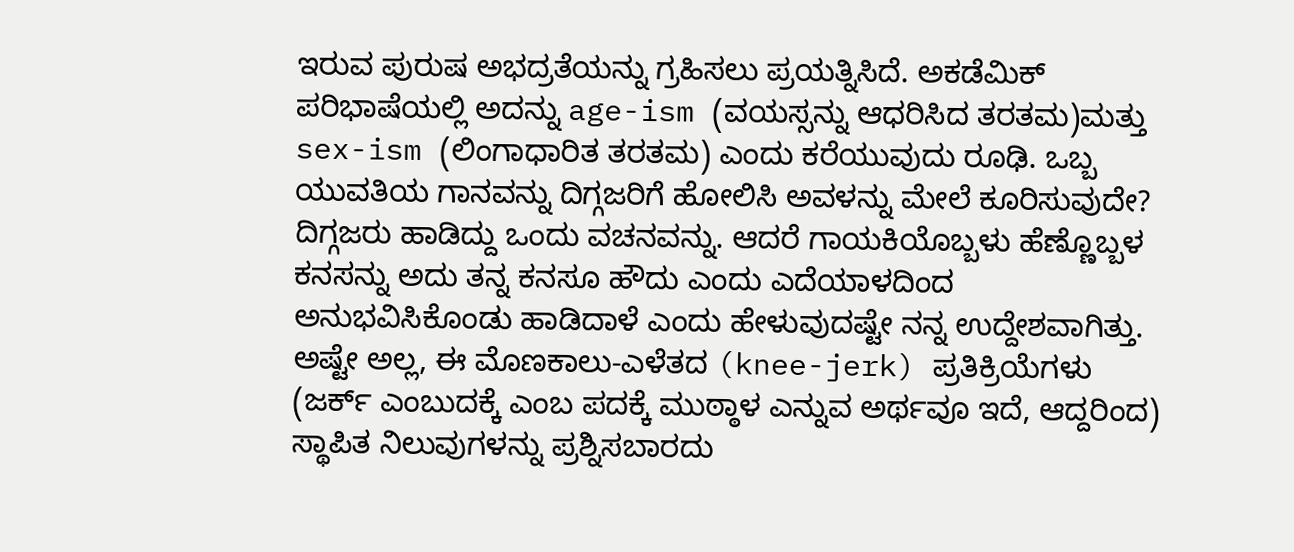ಇರುವ ಪುರುಷ ಅಭದ್ರತೆಯನ್ನು ಗ್ರಹಿಸಲು ಪ್ರಯತ್ನಿಸಿದೆ. ಅಕಡೆಮಿಕ್ ಪರಿಭಾಷೆಯಲ್ಲಿ ಅದನ್ನು age-ism (ವಯಸ್ಸನ್ನು ಆಧರಿಸಿದ ತರತಮ)ಮತ್ತು sex-ism (ಲಿಂಗಾಧಾರಿತ ತರತಮ) ಎಂದು ಕರೆಯುವುದು ರೂಢಿ. ಒಬ್ಬ ಯುವತಿಯ ಗಾನವನ್ನು ದಿಗ್ಗಜರಿಗೆ ಹೋಲಿಸಿ ಅವಳನ್ನು ಮೇಲೆ ಕೂರಿಸುವುದೇ?
ದಿಗ್ಗಜರು ಹಾಡಿದ್ದು ಒಂದು ವಚನವನ್ನು. ಆದರೆ ಗಾಯಕಿಯೊಬ್ಬಳು ಹೆಣ್ಣೊಬ್ಬಳ ಕನಸನ್ನು ಅದು ತನ್ನ ಕನಸೂ ಹೌದು ಎಂದು ಎದೆಯಾಳದಿಂದ ಅನುಭವಿಸಿಕೊಂಡು ಹಾಡಿದಾಳೆ ಎಂದು ಹೇಳುವುದಷ್ಟೇ ನನ್ನ ಉದ್ದೇಶವಾಗಿತ್ತು.
ಅಷ್ಟೇ ಅಲ್ಲ, ಈ ಮೊಣಕಾಲು-ಎಳೆತದ (knee-jerk) ಪ್ರತಿಕ್ರಿಯೆಗಳು (ಜರ್ಕ್ ಎಂಬುದಕ್ಕೆ ಎಂಬ ಪದಕ್ಕೆ ಮುಠ್ಠಾಳ ಎನ್ನುವ ಅರ್ಥವೂ ಇದೆ, ಆದ್ದರಿಂದ) ಸ್ಥಾಪಿತ ನಿಲುವುಗಳನ್ನು ಪ್ರಶ್ನಿಸಬಾರದು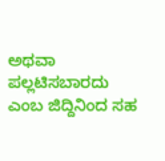ಅಥವಾ ಪಲ್ಲಟಿಸಬಾರದು ಎಂಬ ಜಿದ್ದಿನಿಂದ ಸಹ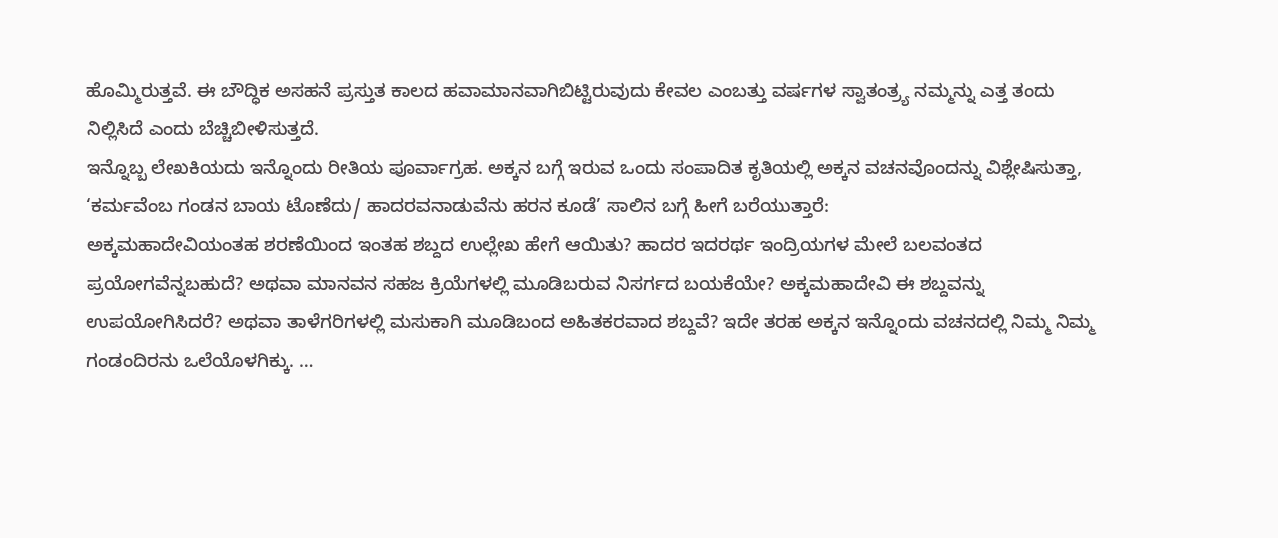ಹೊಮ್ಮಿರುತ್ತವೆ. ಈ ಬೌದ್ಧಿಕ ಅಸಹನೆ ಪ್ರಸ್ತುತ ಕಾಲದ ಹವಾಮಾನವಾಗಿಬಿಟ್ಟಿರುವುದು ಕೇವಲ ಎಂಬತ್ತು ವರ್ಷಗಳ ಸ್ವಾತಂತ್ರ್ಯ ನಮ್ಮನ್ನು ಎತ್ತ ತಂದು ನಿಲ್ಲಿಸಿದೆ ಎಂದು ಬೆಚ್ಚಿಬೀಳಿಸುತ್ತದೆ.
ಇನ್ನೊಬ್ಬ ಲೇಖಕಿಯದು ಇನ್ನೊಂದು ರೀತಿಯ ಪೂರ್ವಾಗ್ರಹ. ಅಕ್ಕನ ಬಗ್ಗೆ ಇರುವ ಒಂದು ಸಂಪಾದಿತ ಕೃತಿಯಲ್ಲಿ ಅಕ್ಕನ ವಚನವೊಂದನ್ನು ವಿಶ್ಲೇಷಿಸುತ್ತಾ, ‘ಕರ್ಮವೆಂಬ ಗಂಡನ ಬಾಯ ಟೊಣೆದು/ ಹಾದರವನಾಡುವೆನು ಹರನ ಕೂಡೆ’ ಸಾಲಿನ ಬಗ್ಗೆ ಹೀಗೆ ಬರೆಯುತ್ತಾರೆ:
ಅಕ್ಕಮಹಾದೇವಿಯಂತಹ ಶರಣೆಯಿಂದ ಇಂತಹ ಶಬ್ದದ ಉಲ್ಲೇಖ ಹೇಗೆ ಆಯಿತು? ಹಾದರ ಇದರರ್ಥ ಇಂದ್ರಿಯಗಳ ಮೇಲೆ ಬಲವಂತದ ಪ್ರಯೋಗವೆನ್ನಬಹುದೆ? ಅಥವಾ ಮಾನವನ ಸಹಜ ಕ್ರಿಯೆಗಳಲ್ಲಿ ಮೂಡಿಬರುವ ನಿಸರ್ಗದ ಬಯಕೆಯೇ? ಅಕ್ಕಮಹಾದೇವಿ ಈ ಶಬ್ದವನ್ನು ಉಪಯೋಗಿಸಿದರೆ? ಅಥವಾ ತಾಳೆಗರಿಗಳಲ್ಲಿ ಮಸುಕಾಗಿ ಮೂಡಿಬಂದ ಅಹಿತಕರವಾದ ಶಬ್ದವೆ? ಇದೇ ತರಹ ಅಕ್ಕನ ಇನ್ನೊಂದು ವಚನದಲ್ಲಿ ನಿಮ್ಮ ನಿಮ್ಮ ಗಂಡಂದಿರನು ಒಲೆಯೊಳಗಿಕ್ಕು. …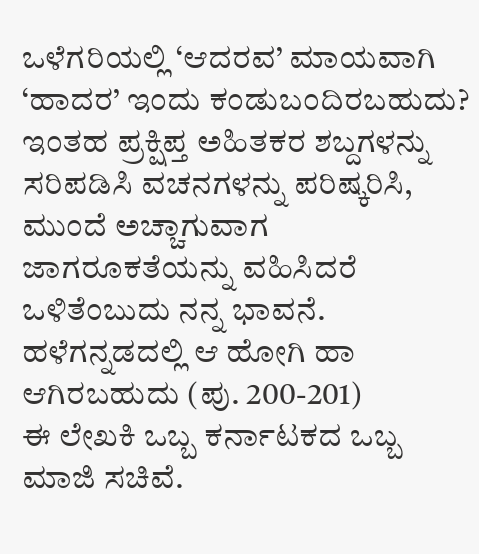ಒಳೆಗರಿಯಲ್ಲಿ ‘ಆದರವ’ ಮಾಯವಾಗಿ ‘ಹಾದರ’ ಇಂದು ಕಂಡುಬಂದಿರಬಹುದು? ಇಂತಹ ಪ್ರಕ್ಷಿಪ್ತ ಅಹಿತಕರ ಶಬ್ದಗಳನ್ನು ಸರಿಪಡಿಸಿ ವಚನಗಳನ್ನು ಪರಿಷ್ಕರಿಸಿ, ಮುಂದೆ ಅಚ್ಚಾಗುವಾಗ ಜಾಗರೂಕತೆಯನ್ನು ವಹಿಸಿದರೆ ಒಳಿತೆಂಬುದು ನನ್ನ ಭಾವನೆ. ಹಳೆಗನ್ನಡದಲ್ಲಿ ಆ ಹೋಗಿ ಹಾ ಆಗಿರಬಹುದು (ಪು. 200-201)
ಈ ಲೇಖಕಿ ಒಬ್ಬ ಕರ್ನಾಟಕದ ಒಬ್ಬ ಮಾಜಿ ಸಚಿವೆ.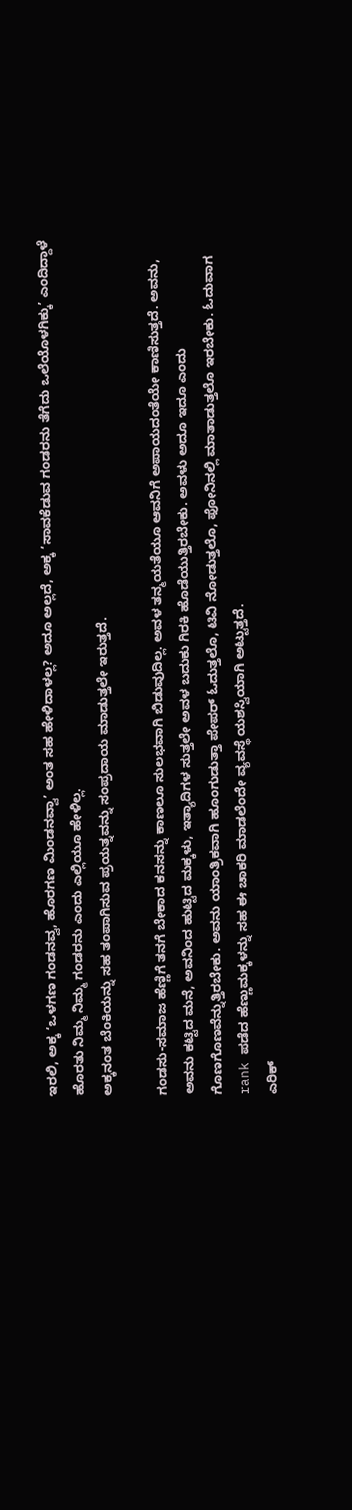ಇರಲಿ, ಅಕ್ಕ ‘ಒಳಗಣ ಗಂಡನವ್ವ, ಹೊರಗಣ ಮಿಂಡನವ್ವಾ’ ಅಂತ ಸಹ ಹೇಳಿದಾಳಲ್ಲ? ಅದೂ ಅಲ್ಲದೆ, ಅಕ್ಕ ‘ಸಾವಕೆಡುವ ಗಂಡರನು ತೆಗೆದು ಒಲೆಯೊಳಗಿಕ್ಕು’ ಎಂದಿದ್ದಾಳೆ ಹೊರತು ನಿಮ್ಮ ನಿಮ್ಮ ಗಂಡರನು ಎಂದು ಎಲ್ಲಿಯೂ ಹೇಳಿಲ್ಲ.
ಅಕ್ಕನಂತ ಬೆಂಕಿಯನ್ನು ಸಹ ತಂಪಾಗಿಸುವ ಪ್ರಯತ್ನವನ್ನು ಸಂಪ್ರದಾಯ ಮಾಡುತ್ತಲೇ ಇರುತ್ತದೆ.

ಗಂಡಸು-ಸಮಾಜ ಹೆಣ್ಣಿಗೆ ತನಗೆ ಬೇಕಾದ ಕನಸನ್ನು ಕಾಣಲೂ ಸುಲಭವಾಗಿ ಬಿಡುವುದಿಲ್ಲ. ಅವಳ ತನ್ಮಯತೆಯೂ ಆವನಿಗೆ ಅಪಾಯದಂತೆಯೇ ಕಾಣಿಸುತ್ತದೆ. ಅವನು, ಅವನು ಕಟ್ಟಿದ ಮನೆ, ಅವನಿಂದ ಹುಟ್ಟಿದ ಮಕ್ಕಳು, ಇತ್ಯಾದಿಗಳ ಸುತ್ತಲೇ ಅವಳ ಬದುಕು ಗಿರಕಿ ಹೊಡೆಯುತ್ತಿರಬೇಕು. ಅವಳು ಅದೂ ಇದೂ ಎಂದು ಗೊಣಗೊಣವೆನ್ನುತ್ತಿರಬೇಕು. ಅವನು ಯಾಂತ್ರಿಕವಾಗಿ ಹೂಂಗುಡುತ್ತಾ ಪೇಪರ್ ಓದುತ್ತಲೊ, ಟಿವಿ ನೋಡುತ್ತಲೊ, ಫೋನಿನಲ್ಲಿ ಮಾತಾಡುತ್ತಲೊ ಇರಬೇಕು. ಓದುವಾಗ rank ಪಡೆದ ಹೆಣ್ಣುಮಕ್ಕಳನ್ನು ಸಹ ಈ ಚಾಕರಿ ಮಾಡಲೆಂದೇ ವ್ಯವಸ್ಥೆ ಯಶಸ್ವಿಯಾಗಿ ಅಟ್ಟುತ್ತದೆ.
ಎರಿಕ್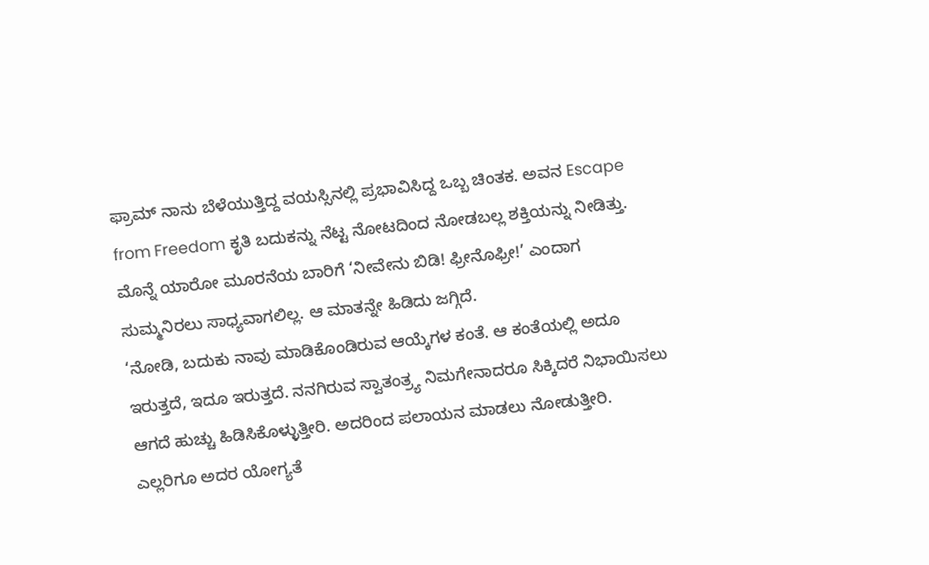ಫ್ರಾಮ್ ನಾನು ಬೆಳೆಯುತ್ತಿದ್ದ ವಯಸ್ಸಿನಲ್ಲಿ ಪ್ರಭಾವಿಸಿದ್ದ ಒಬ್ಬ ಚಿಂತಕ. ಅವನ Escape from Freedom ಕೃತಿ ಬದುಕನ್ನು ನೆಟ್ಟ ನೋಟದಿಂದ ನೋಡಬಲ್ಲ ಶಕ್ತಿಯನ್ನು ನೀಡಿತ್ತು.
ಮೊನ್ನೆ ಯಾರೋ ಮೂರನೆಯ ಬಾರಿಗೆ ‘ನೀವೇನು ಬಿಡಿ! ಫ್ರೀನೊಫ್ರೀ!’ ಎಂದಾಗ ಸುಮ್ಮನಿರಲು ಸಾಧ್ಯವಾಗಲಿಲ್ಲ. ಆ ಮಾತನ್ನೇ ಹಿಡಿದು ಜಗ್ಗಿದೆ.
‘ನೋಡಿ, ಬದುಕು ನಾವು ಮಾಡಿಕೊಂಡಿರುವ ಆಯ್ಕೆಗಳ ಕಂತೆ. ಆ ಕಂತೆಯಲ್ಲಿ ಅದೂ ಇರುತ್ತದೆ, ಇದೂ ಇರುತ್ತದೆ. ನನಗಿರುವ ಸ್ವಾತಂತ್ರ್ಯ ನಿಮಗೇನಾದರೂ ಸಿಕ್ಕಿದರೆ ನಿಭಾಯಿಸಲು ಆಗದೆ ಹುಚ್ಚು ಹಿಡಿಸಿಕೊಳ್ಳುತ್ತೀರಿ. ಅದರಿಂದ ಪಲಾಯನ ಮಾಡಲು ನೋಡುತ್ತೀರಿ. ಎಲ್ಲರಿಗೂ ಅದರ ಯೋಗ್ಯತೆ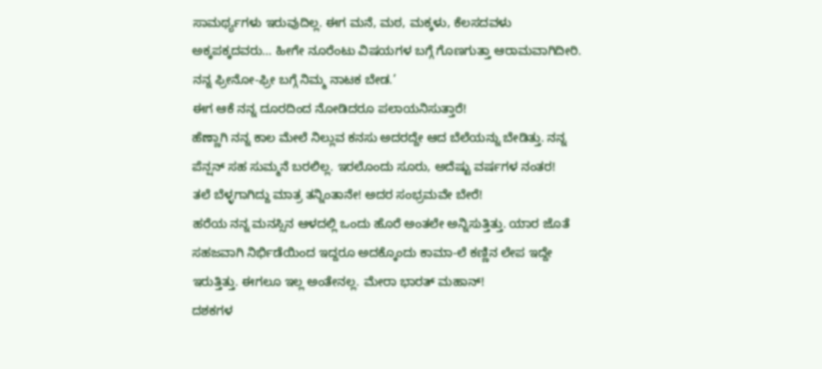ಸಾಮರ್ಥ್ಯಗಳು ಇರುವುದಿಲ್ಲ. ಈಗ ಮನೆ, ಮಠ, ಮಕ್ಕಳು, ಕೆಲಸದವಳು ಅಕ್ಕಪಕ್ಕದವರು… ಹೀಗೇ ನೂರೆಂಟು ವಿಷಯಗಳ ಬಗ್ಗೆ ಗೊಣಗುತ್ತಾ ಆರಾಮವಾಗಿದೀರಿ. ನನ್ನ ಫ್ರೀನೋ-ಫ್ರೀ ಬಗ್ಗೆ ನಿಮ್ಮ ನಾಟಕ ಬೇಡ.’
ಈಗ ಆಕೆ ನನ್ನ ದೂರದಿಂದ ನೋಡಿದರೂ ಪಲಾಯನಿಸುತ್ತಾರೆ!
ಹೆಣ್ಣಾಗಿ ನನ್ನ ಕಾಲ ಮೇಲೆ ನಿಲ್ಲುವ ಕನಸು ಅದರದ್ದೇ ಆದ ಬೆಲೆಯನ್ನು ಬೇಡಿತ್ತು. ನನ್ನ ಪೆನ್ಷನ್ ಸಹ ಸುಮ್ಮನೆ ಬರಲಿಲ್ಲ. ಇರಲೊಂದು ಸೂರು, ಅದೆಷ್ಟು ವರ್ಷಗಳ ನಂತರ!
ತಲೆ ಬೆಳ್ಳಗಾಗಿದ್ದು ಮಾತ್ರ ತನ್ನಿಂತಾನೇ! ಅದರ ಸಂಭ್ರಮವೇ ಬೇರೆ!
ಹರೆಯ ನನ್ನ ಮನಸ್ಸಿನ ಆಳದಲ್ಲಿ ಒಂದು ಹೊರೆ ಅಂತಲೇ ಅನ್ನಿಸುತ್ತಿತ್ತು. ಯಾರ ಜೊತೆ ಸಹಜವಾಗಿ ನಿರ್ಭಿಡೆಯಿಂದ ಇದ್ದರೂ ಅದಕ್ಕೊಂದು ಕಾಮಾ-ಲೆ ಕಣ್ಣಿನ ಲೇಪ ಇದ್ದೇ ಇರುತ್ತಿತ್ತು. ಈಗಲೂ ಇಲ್ಲ ಅಂತೇನಲ್ಲ. ಮೇರಾ ಭಾರತ್ ಮಹಾನ್!
ದಶಕಗಳ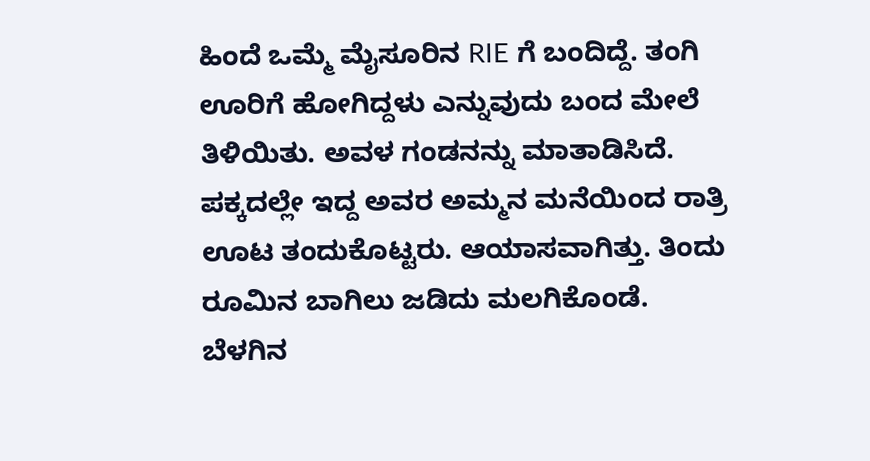ಹಿಂದೆ ಒಮ್ಮೆ ಮೈಸೂರಿನ RIE ಗೆ ಬಂದಿದ್ದೆ. ತಂಗಿ ಊರಿಗೆ ಹೋಗಿದ್ದಳು ಎನ್ನುವುದು ಬಂದ ಮೇಲೆ ತಿಳಿಯಿತು. ಅವಳ ಗಂಡನನ್ನು ಮಾತಾಡಿಸಿದೆ. ಪಕ್ಕದಲ್ಲೇ ಇದ್ದ ಅವರ ಅಮ್ಮನ ಮನೆಯಿಂದ ರಾತ್ರಿ ಊಟ ತಂದುಕೊಟ್ಟರು. ಆಯಾಸವಾಗಿತ್ತು. ತಿಂದು ರೂಮಿನ ಬಾಗಿಲು ಜಡಿದು ಮಲಗಿಕೊಂಡೆ. ಬೆಳಗಿನ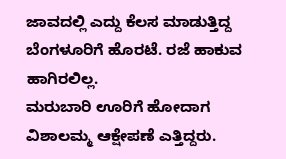ಜಾವದಲ್ಲಿ ಎದ್ದು ಕೆಲಸ ಮಾಡುತ್ತಿದ್ದ ಬೆಂಗಳೂರಿಗೆ ಹೊರಟೆ. ರಜೆ ಹಾಕುವ ಹಾಗಿರಲಿಲ್ಲ.
ಮರುಬಾರಿ ಊರಿಗೆ ಹೋದಾಗ ವಿಶಾಲಮ್ಮ ಆಕ್ಷೇಪಣೆ ಎತ್ತಿದ್ದರು.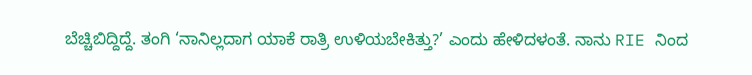ಬೆಚ್ಚಿಬಿದ್ದಿದ್ದೆ. ತಂಗಿ ‘ನಾನಿಲ್ಲದಾಗ ಯಾಕೆ ರಾತ್ರಿ ಉಳಿಯಬೇಕಿತ್ತು?’ ಎಂದು ಹೇಳಿದಳಂತೆ. ನಾನು RIE ನಿಂದ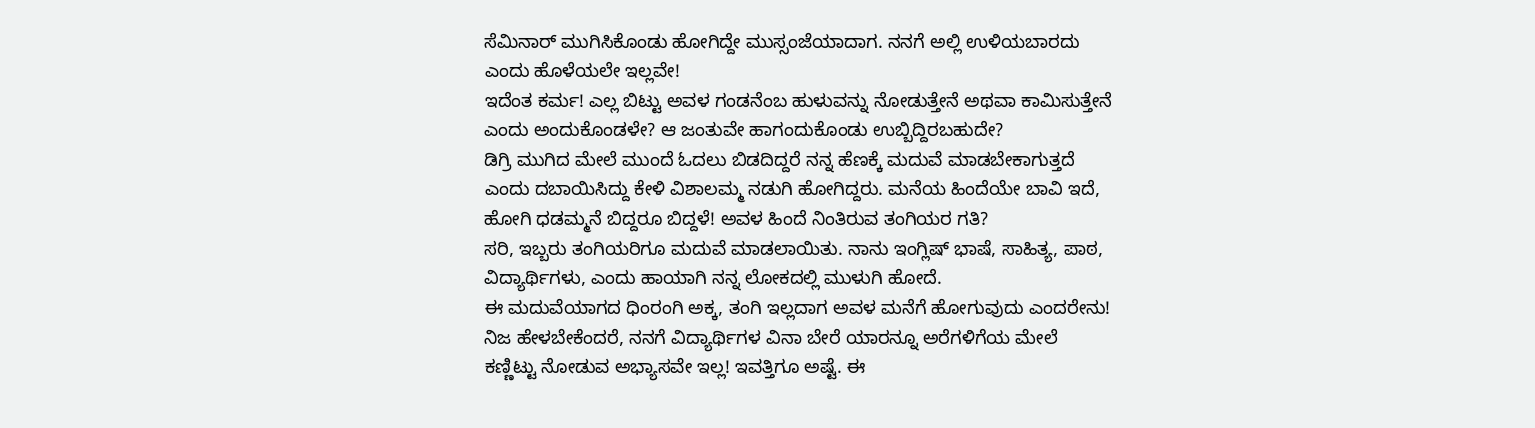ಸೆಮಿನಾರ್ ಮುಗಿಸಿಕೊಂಡು ಹೋಗಿದ್ದೇ ಮುಸ್ಸಂಜೆಯಾದಾಗ. ನನಗೆ ಅಲ್ಲಿ ಉಳಿಯಬಾರದು ಎಂದು ಹೊಳೆಯಲೇ ಇಲ್ಲವೇ!
ಇದೆಂತ ಕರ್ಮ! ಎಲ್ಲ ಬಿಟ್ಟು ಅವಳ ಗಂಡನೆಂಬ ಹುಳುವನ್ನು ನೋಡುತ್ತೇನೆ ಅಥವಾ ಕಾಮಿಸುತ್ತೇನೆ ಎಂದು ಅಂದುಕೊಂಡಳೇ? ಆ ಜಂತುವೇ ಹಾಗಂದುಕೊಂಡು ಉಬ್ಬಿದ್ದಿರಬಹುದೇ?
ಡಿಗ್ರಿ ಮುಗಿದ ಮೇಲೆ ಮುಂದೆ ಓದಲು ಬಿಡದಿದ್ದರೆ ನನ್ನ ಹೆಣಕ್ಕೆ ಮದುವೆ ಮಾಡಬೇಕಾಗುತ್ತದೆ ಎಂದು ದಬಾಯಿಸಿದ್ದು ಕೇಳಿ ವಿಶಾಲಮ್ಮ ನಡುಗಿ ಹೋಗಿದ್ದರು. ಮನೆಯ ಹಿಂದೆಯೇ ಬಾವಿ ಇದೆ, ಹೋಗಿ ಧಡಮ್ಮನೆ ಬಿದ್ದರೂ ಬಿದ್ದಳೆ! ಅವಳ ಹಿಂದೆ ನಿಂತಿರುವ ತಂಗಿಯರ ಗತಿ?
ಸರಿ, ಇಬ್ಬರು ತಂಗಿಯರಿಗೂ ಮದುವೆ ಮಾಡಲಾಯಿತು. ನಾನು ಇಂಗ್ಲಿಷ್ ಭಾಷೆ, ಸಾಹಿತ್ಯ, ಪಾಠ, ವಿದ್ಯಾರ್ಥಿಗಳು, ಎಂದು ಹಾಯಾಗಿ ನನ್ನ ಲೋಕದಲ್ಲಿ ಮುಳುಗಿ ಹೋದೆ.
ಈ ಮದುವೆಯಾಗದ ಧಿಂರಂಗಿ ಅಕ್ಕ, ತಂಗಿ ಇಲ್ಲದಾಗ ಅವಳ ಮನೆಗೆ ಹೋಗುವುದು ಎಂದರೇನು!
ನಿಜ ಹೇಳಬೇಕೆಂದರೆ, ನನಗೆ ವಿದ್ಯಾರ್ಥಿಗಳ ವಿನಾ ಬೇರೆ ಯಾರನ್ನೂ ಅರೆಗಳಿಗೆಯ ಮೇಲೆ ಕಣ್ಣಿಟ್ಟು ನೋಡುವ ಅಭ್ಯಾಸವೇ ಇಲ್ಲ! ಇವತ್ತಿಗೂ ಅಷ್ಟೆ. ಈ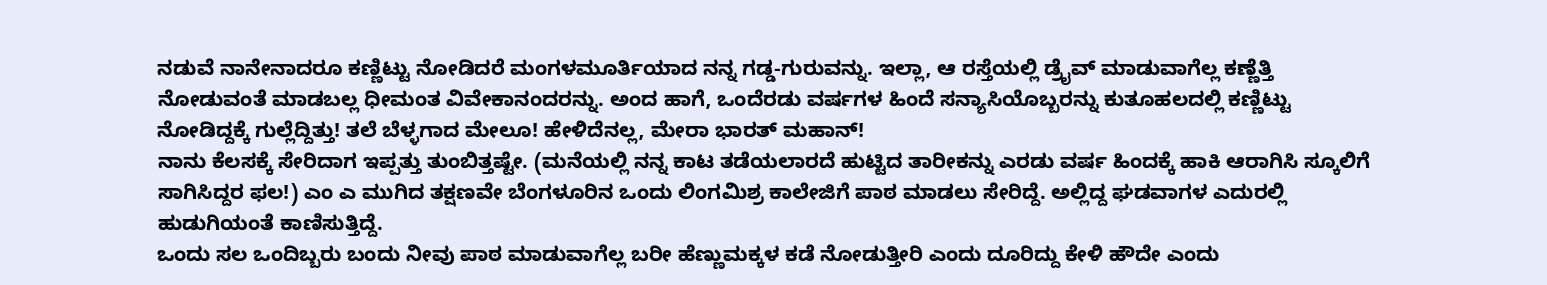ನಡುವೆ ನಾನೇನಾದರೂ ಕಣ್ಣಿಟ್ಟು ನೋಡಿದರೆ ಮಂಗಳಮೂರ್ತಿಯಾದ ನನ್ನ ಗಡ್ಡ-ಗುರುವನ್ನು. ಇಲ್ಲಾ, ಆ ರಸ್ತೆಯಲ್ಲಿ ಡ್ರೈವ್ ಮಾಡುವಾಗೆಲ್ಲ ಕಣ್ಣೆತ್ತಿ ನೋಡುವಂತೆ ಮಾಡಬಲ್ಲ ಧೀಮಂತ ವಿವೇಕಾನಂದರನ್ನು. ಅಂದ ಹಾಗೆ, ಒಂದೆರಡು ವರ್ಷಗಳ ಹಿಂದೆ ಸನ್ಯಾಸಿಯೊಬ್ಬರನ್ನು ಕುತೂಹಲದಲ್ಲಿ ಕಣ್ಣಿಟ್ಟು ನೋಡಿದ್ದಕ್ಕೆ ಗುಲ್ಲೆದ್ದಿತ್ತು! ತಲೆ ಬೆಳ್ಳಗಾದ ಮೇಲೂ! ಹೇಳಿದೆನಲ್ಲ, ಮೇರಾ ಭಾರತ್ ಮಹಾನ್!
ನಾನು ಕೆಲಸಕ್ಕೆ ಸೇರಿದಾಗ ಇಪ್ಪತ್ತು ತುಂಬಿತ್ತಷ್ಟೇ. (ಮನೆಯಲ್ಲಿ ನನ್ನ ಕಾಟ ತಡೆಯಲಾರದೆ ಹುಟ್ಟಿದ ತಾರೀಕನ್ನು ಎರಡು ವರ್ಷ ಹಿಂದಕ್ಕೆ ಹಾಕಿ ಆರಾಗಿಸಿ ಸ್ಕೂಲಿಗೆ ಸಾಗಿಸಿದ್ದರ ಫಲ!) ಎಂ ಎ ಮುಗಿದ ತಕ್ಷಣವೇ ಬೆಂಗಳೂರಿನ ಒಂದು ಲಿಂಗಮಿಶ್ರ ಕಾಲೇಜಿಗೆ ಪಾಠ ಮಾಡಲು ಸೇರಿದ್ದೆ. ಅಲ್ಲಿದ್ದ ಘಡವಾಗಳ ಎದುರಲ್ಲಿ ಹುಡುಗಿಯಂತೆ ಕಾಣಿಸುತ್ತಿದ್ದೆ.
ಒಂದು ಸಲ ಒಂದಿಬ್ಬರು ಬಂದು ನೀವು ಪಾಠ ಮಾಡುವಾಗೆಲ್ಲ ಬರೀ ಹೆಣ್ಣುಮಕ್ಕಳ ಕಡೆ ನೋಡುತ್ತೀರಿ ಎಂದು ದೂರಿದ್ದು ಕೇಳಿ ಹೌದೇ ಎಂದು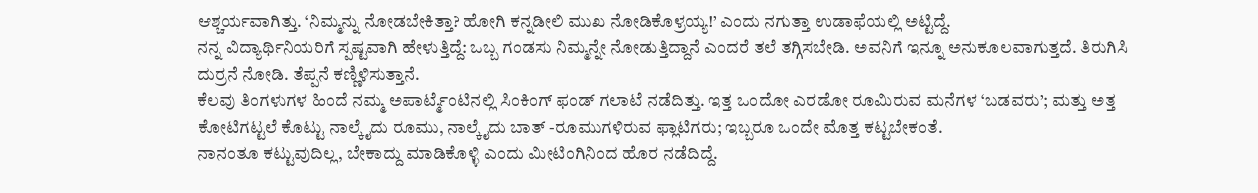ಆಶ್ಚರ್ಯವಾಗಿತ್ತು. ‘ನಿಮ್ಮನ್ನು ನೋಡಬೇಕಿತ್ತಾ? ಹೋಗಿ ಕನ್ನಡೀಲಿ ಮುಖ ನೋಡಿಕೊಳ್ರಯ್ಯ!’ ಎಂದು ನಗುತ್ತಾ ಉಡಾಫೆಯಲ್ಲಿ ಅಟ್ಟಿದ್ದೆ.
ನನ್ನ ವಿದ್ಯಾರ್ಥಿನಿಯರಿಗೆ ಸ್ಪಷ್ಟವಾಗಿ ಹೇಳುತ್ತಿದ್ದೆ: ಒಬ್ಬ ಗಂಡಸು ನಿಮ್ಮನ್ನೇ ನೋಡುತ್ತಿದ್ದಾನೆ ಎಂದರೆ ತಲೆ ತಗ್ಗಿಸಬೇಡಿ. ಅವನಿಗೆ ಇನ್ನೂ ಅನುಕೂಲವಾಗುತ್ತದೆ. ತಿರುಗಿಸಿ ದುರ್ರನೆ ನೋಡಿ. ತೆಪ್ಪನೆ ಕಣ್ಣಿಳಿಸುತ್ತಾನೆ.
ಕೆಲವು ತಿಂಗಳುಗಳ ಹಿಂದೆ ನಮ್ಮ ಅಪಾರ್ಟ್ಮೆಂಟಿನಲ್ಲಿ ಸಿಂಕಿಂಗ್ ಫಂಡ್ ಗಲಾಟೆ ನಡೆದಿತ್ತು. ಇತ್ತ ಒಂದೋ ಎರಡೋ ರೂಮಿರುವ ಮನೆಗಳ ‘ಬಡವರು’; ಮತ್ತು ಅತ್ತ ಕೋಟಿಗಟ್ಟಲೆ ಕೊಟ್ಟು ನಾಲ್ಕೈದು ರೂಮು, ನಾಲ್ಕೈದು ಬಾತ್ -ರೂಮುಗಳಿರುವ ಫ್ಲಾಟಿಗರು; ಇಬ್ಬರೂ ಒಂದೇ ಮೊತ್ತ ಕಟ್ಟಬೇಕಂತೆ.
ನಾನಂತೂ ಕಟ್ಟುವುದಿಲ್ಲ, ಬೇಕಾದ್ದು ಮಾಡಿಕೊಳ್ಳಿ ಎಂದು ಮೀಟಿಂಗಿನಿಂದ ಹೊರ ನಡೆದಿದ್ದೆ.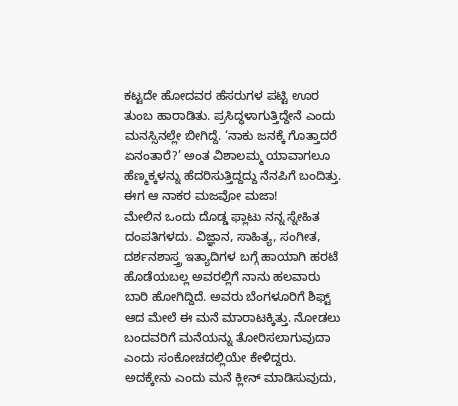ಕಟ್ಟದೇ ಹೋದವರ ಹೆಸರುಗಳ ಪಟ್ಟಿ ಊರ ತುಂಬ ಹಾರಾಡಿತು. ಪ್ರಸಿದ್ಧಳಾಗುತ್ತಿದ್ದೇನೆ ಎಂದು ಮನಸ್ಸಿನಲ್ಲೇ ಬೀಗಿದ್ದೆ. ‘ನಾಕು ಜನಕ್ಕೆ ಗೊತ್ತಾದರೆ ಏನಂತಾರೆ?’ ಅಂತ ವಿಶಾಲಮ್ಮ ಯಾವಾಗಲೂ ಹೆಣ್ಮಕ್ಕಳನ್ನು ಹೆದರಿಸುತ್ತಿದ್ದದ್ದು ನೆನಪಿಗೆ ಬಂದಿತ್ತು. ಈಗ ಆ ನಾಕರ ಮಜವೋ ಮಜಾ!
ಮೇಲಿನ ಒಂದು ದೊಡ್ಡ ಫ್ಲಾಟು ನನ್ನ ಸ್ನೇಹಿತ ದಂಪತಿಗಳದು. ವಿಜ್ಞಾನ, ಸಾಹಿತ್ಯ, ಸಂಗೀತ, ದರ್ಶನಶಾಸ್ತ್ರ ಇತ್ಯಾದಿಗಳ ಬಗ್ಗೆ ಹಾಯಾಗಿ ಹರಟೆ ಹೊಡೆಯಬಲ್ಲ ಅವರಲ್ಲಿಗೆ ನಾನು ಹಲವಾರು ಬಾರಿ ಹೋಗಿದ್ದಿದೆ. ಅವರು ಬೆಂಗಳೂರಿಗೆ ಶಿಫ್ಟ್ ಆದ ಮೇಲೆ ಈ ಮನೆ ಮಾರಾಟಕ್ಕಿತ್ತು. ನೋಡಲು ಬಂದವರಿಗೆ ಮನೆಯನ್ನು ತೋರಿಸಲಾಗುವುದಾ ಎಂದು ಸಂಕೋಚದಲ್ಲಿಯೇ ಕೇಳಿದ್ದರು. ಅದಕ್ಕೇನು ಎಂದು ಮನೆ ಕ್ಲೀನ್ ಮಾಡಿಸುವುದು,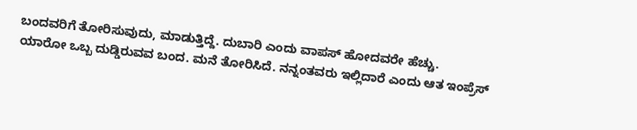ಬಂದವರಿಗೆ ತೋರಿಸುವುದು, ಮಾಡುತ್ತಿದ್ದೆ. ದುಬಾರಿ ಎಂದು ವಾಪಸ್ ಹೋದವರೇ ಹೆಚ್ಚು.
ಯಾರೋ ಒಬ್ಬ ದುಡ್ಡಿರುವವ ಬಂದ. ಮನೆ ತೋರಿಸಿದೆ. ನನ್ನಂತವರು ಇಲ್ಲಿದಾರೆ ಎಂದು ಆತ ಇಂಪ್ರೆಸ್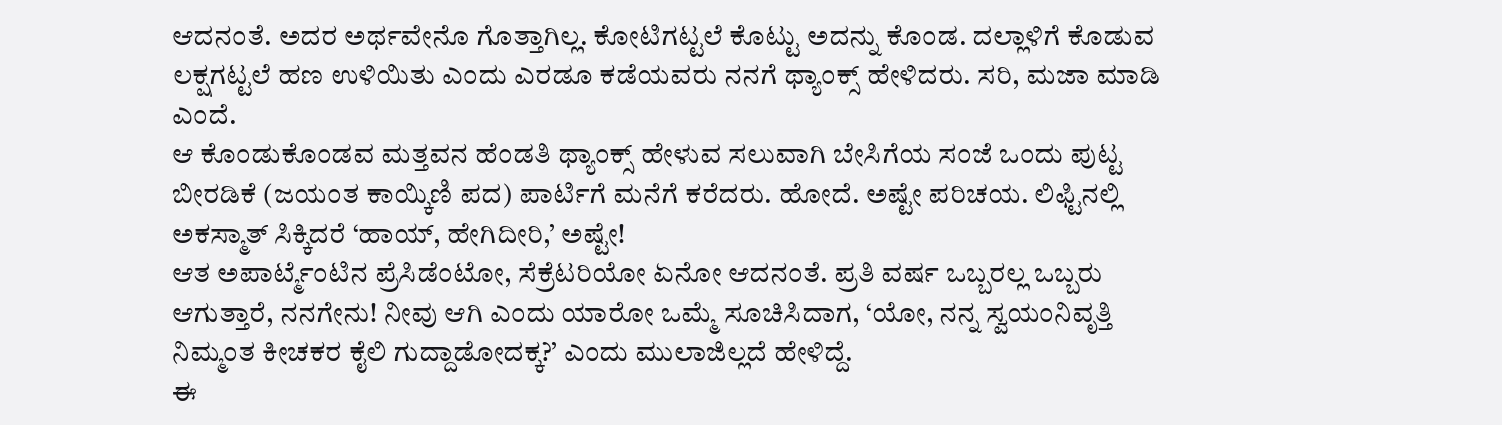ಆದನಂತೆ. ಅದರ ಅರ್ಥವೇನೊ ಗೊತ್ತಾಗಿಲ್ಲ. ಕೋಟಿಗಟ್ಟಲೆ ಕೊಟ್ಟು ಅದನ್ನು ಕೊಂಡ. ದಲ್ಲಾಳಿಗೆ ಕೊಡುವ ಲಕ್ಷಗಟ್ಟಲೆ ಹಣ ಉಳಿಯಿತು ಎಂದು ಎರಡೂ ಕಡೆಯವರು ನನಗೆ ಥ್ಯಾಂಕ್ಸ್ ಹೇಳಿದರು. ಸರಿ, ಮಜಾ ಮಾಡಿ ಎಂದೆ.
ಆ ಕೊಂಡುಕೊಂಡವ ಮತ್ತವನ ಹೆಂಡತಿ ಥ್ಯಾಂಕ್ಸ್ ಹೇಳುವ ಸಲುವಾಗಿ ಬೇಸಿಗೆಯ ಸಂಜೆ ಒಂದು ಪುಟ್ಟ ಬೀರಡಿಕೆ (ಜಯಂತ ಕಾಯ್ಕಿಣಿ ಪದ) ಪಾರ್ಟಿಗೆ ಮನೆಗೆ ಕರೆದರು. ಹೋದೆ. ಅಷ್ಟೇ ಪರಿಚಯ. ಲಿಫ್ಟಿನಲ್ಲಿ ಅಕಸ್ಮಾತ್ ಸಿಕ್ಕಿದರೆ ‘ಹಾಯ್, ಹೇಗಿದೀರಿ,’ ಅಷ್ಟೇ!
ಆತ ಅಪಾರ್ಟ್ಮೆಂಟಿನ ಪ್ರೆಸಿಡೆಂಟೋ, ಸೆಕ್ರೆಟರಿಯೋ ಏನೋ ಆದನಂತೆ. ಪ್ರತಿ ವರ್ಷ ಒಬ್ಬರಲ್ಲ ಒಬ್ಬರು ಆಗುತ್ತಾರೆ, ನನಗೇನು! ನೀವು ಆಗಿ ಎಂದು ಯಾರೋ ಒಮ್ಮೆ ಸೂಚಿಸಿದಾಗ, ‘ಯೋ, ನನ್ನ ಸ್ವಯಂನಿವೃತ್ತಿ ನಿಮ್ಮಂತ ಕೀಚಕರ ಕೈಲಿ ಗುದ್ದಾಡೋದಕ್ಕ?’ ಎಂದು ಮುಲಾಜಿಲ್ಲದೆ ಹೇಳಿದ್ದೆ.
ಈ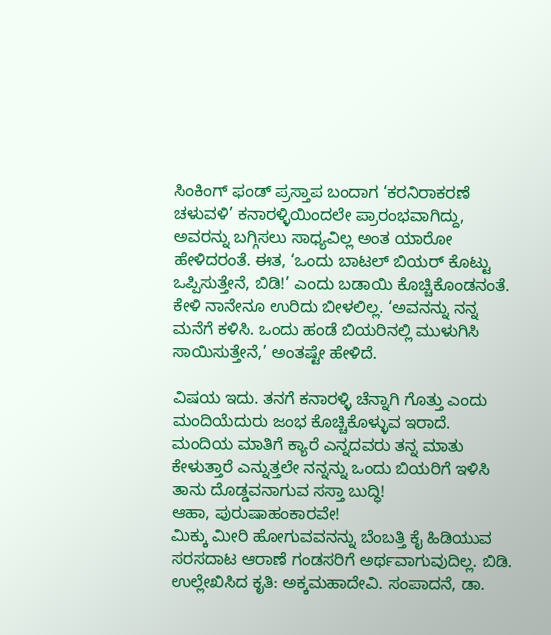ಸಿಂಕಿಂಗ್ ಫಂಡ್ ಪ್ರಸ್ತಾಪ ಬಂದಾಗ ‘ಕರನಿರಾಕರಣೆ ಚಳುವಳಿ’ ಕನಾರಳ್ಳಿಯಿಂದಲೇ ಪ್ರಾರಂಭವಾಗಿದ್ದು, ಅವರನ್ನು ಬಗ್ಗಿಸಲು ಸಾಧ್ಯವಿಲ್ಲ ಅಂತ ಯಾರೋ ಹೇಳಿದರಂತೆ. ಈತ, ‘ಒಂದು ಬಾಟಲ್ ಬಿಯರ್ ಕೊಟ್ಟು ಒಪ್ಪಿಸುತ್ತೇನೆ, ಬಿಡಿ!’ ಎಂದು ಬಡಾಯಿ ಕೊಚ್ಚಿಕೊಂಡನಂತೆ.
ಕೇಳಿ ನಾನೇನೂ ಉರಿದು ಬೀಳಲಿಲ್ಲ. ‘ಅವನನ್ನು ನನ್ನ ಮನೆಗೆ ಕಳಿಸಿ. ಒಂದು ಹಂಡೆ ಬಿಯರಿನಲ್ಲಿ ಮುಳುಗಿಸಿ ಸಾಯಿಸುತ್ತೇನೆ,’ ಅಂತಷ್ಟೇ ಹೇಳಿದೆ.

ವಿಷಯ ಇದು. ತನಗೆ ಕನಾರಳ್ಳಿ ಚೆನ್ನಾಗಿ ಗೊತ್ತು ಎಂದು ಮಂದಿಯೆದುರು ಜಂಭ ಕೊಚ್ಚಿಕೊಳ್ಳುವ ಇರಾದೆ. ಮಂದಿಯ ಮಾತಿಗೆ ಕ್ಯಾರೆ ಎನ್ನದವರು ತನ್ನ ಮಾತು ಕೇಳುತ್ತಾರೆ ಎನ್ನುತ್ತಲೇ ನನ್ನನ್ನು ಒಂದು ಬಿಯರಿಗೆ ಇಳಿಸಿ ತಾನು ದೊಡ್ಡವನಾಗುವ ಸಸ್ತಾ ಬುದ್ಧಿ!
ಆಹಾ, ಪುರುಷಾಹಂಕಾರವೇ!
ಮಿಕ್ಕು ಮೀರಿ ಹೋಗುವವನನ್ನು ಬೆಂಬತ್ತಿ ಕೈ ಹಿಡಿಯುವ ಸರಸದಾಟ ಆರಾಣೆ ಗಂಡಸರಿಗೆ ಅರ್ಥವಾಗುವುದಿಲ್ಲ. ಬಿಡಿ.
ಉಲ್ಲೇಖಿಸಿದ ಕೃತಿ: ಅಕ್ಕಮಹಾದೇವಿ. ಸಂಪಾದನೆ, ಡಾ.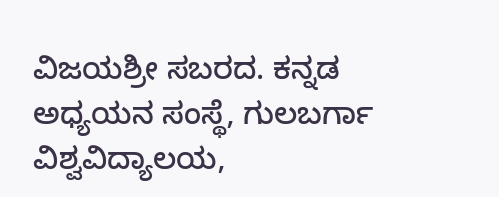ವಿಜಯಶ್ರೀ ಸಬರದ. ಕನ್ನಡ ಅಧ್ಯಯನ ಸಂಸ್ಥೆ, ಗುಲಬರ್ಗಾ ವಿಶ್ವವಿದ್ಯಾಲಯ,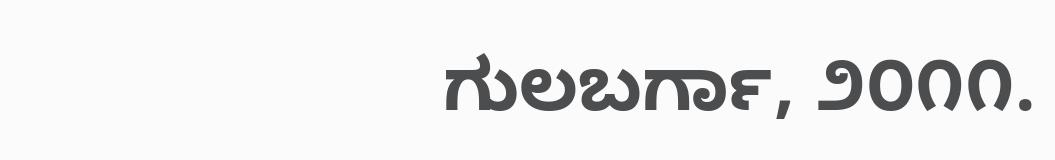ಗುಲಬರ್ಗಾ, ೨೦೧೧.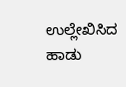ಉಲ್ಲೇಖಿಸಿದ ಹಾಡು